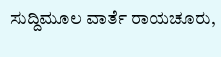ಸುದ್ದಿಮೂಲ ವಾರ್ತೆ ರಾಯಚೂರು,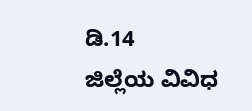ಡಿ.14
ಜಿಲ್ಲೆಯ ವಿವಿಧ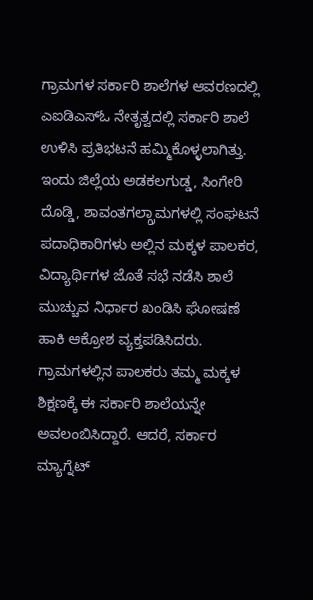ಗ್ರಾಮಗಳ ಸರ್ಕಾರಿ ಶಾಲೆಗಳ ಆವರಣದಲ್ಲಿ ಎಐಡಿಎಸ್ಓ ನೇತೃತ್ವದಲ್ಲಿ ಸರ್ಕಾರಿ ಶಾಲೆ ಉಳಿಸಿ ಪ್ರತಿಭಟನೆ ಹಮ್ಮಿಕೊಳ್ಳಲಾಗಿತ್ತು.
ಇಂದು ಜಿಲ್ಲೆಯ ಅಡಕಲಗುಡ್ಡ, ಸಿಂಗೇರಿ ದೊಡ್ಡಿ, ಶಾವಂತಗಲ್ಗ್ರಾಮಗಳಲ್ಲಿ ಸಂಘಟನೆ ಪದಾಧಿಕಾರಿಗಳು ಅಲ್ಲಿನ ಮಕ್ಕಳ ಪಾಲಕರ, ವಿದ್ಯಾರ್ಥಿಗಳ ಜೊತೆ ಸಭೆ ನಡೆಸಿ ಶಾಲೆ ಮುಚ್ಚುವ ನಿರ್ಧಾರ ಖಂಡಿಸಿ ಘೋಷಣೆ ಹಾಕಿ ಆಕ್ರೋಶ ವ್ಯಕ್ತಪಡಿಸಿದರು.
ಗ್ರಾಮಗಳಲ್ಲಿನ ಪಾಲಕರು ತಮ್ಮ ಮಕ್ಕಳ ಶಿಕ್ಷಣಕ್ಕೆ ಈ ಸರ್ಕಾರಿ ಶಾಲೆಯನ್ನೇ ಅವಲಂಬಿಸಿದ್ದಾರೆ. ಆದರೆ, ಸರ್ಕಾರ ಮ್ಯಾಗ್ನೆಟ್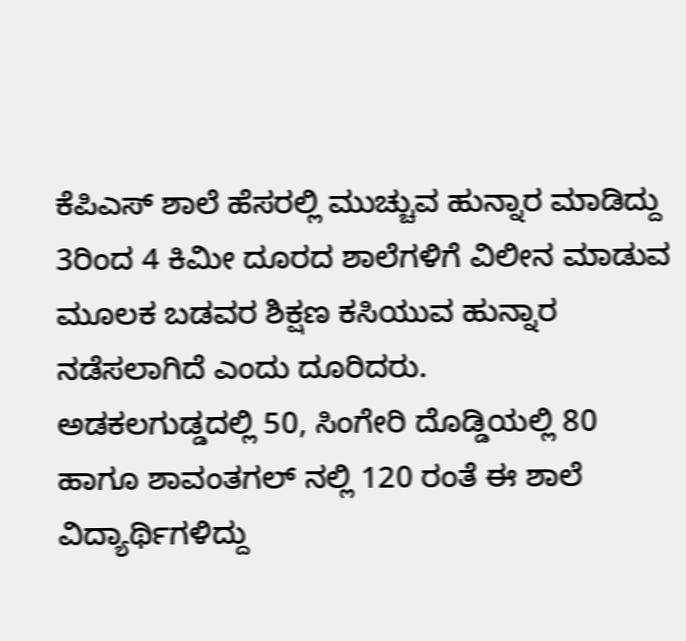ಕೆಪಿಎಸ್ ಶಾಲೆ ಹೆಸರಲ್ಲಿ ಮುಚ್ಚುವ ಹುನ್ನಾರ ಮಾಡಿದ್ದು 3ರಿಂದ 4 ಕಿಮೀ ದೂರದ ಶಾಲೆಗಳಿಗೆ ವಿಲೀನ ಮಾಡುವ ಮೂಲಕ ಬಡವರ ಶಿಕ್ಷಣ ಕಸಿಯುವ ಹುನ್ನಾರ ನಡೆಸಲಾಗಿದೆ ಎಂದು ದೂರಿದರು.
ಅಡಕಲಗುಡ್ಡದಲ್ಲಿ 50, ಸಿಂಗೇರಿ ದೊಡ್ಡಿಯಲ್ಲಿ 80 ಹಾಗೂ ಶಾವಂತಗಲ್ ನಲ್ಲಿ 120 ರಂತೆ ಈ ಶಾಲೆ ವಿದ್ಯಾರ್ಥಿಗಳಿದ್ದು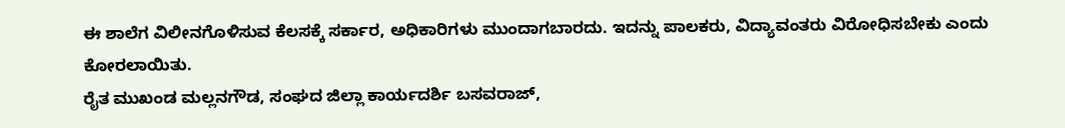ಈ ಶಾಲೆಗ ವಿಲೀನಗೊಳಿಸುವ ಕೆಲಸಕ್ಕೆ ಸರ್ಕಾರ, ಅಧಿಕಾರಿಗಳು ಮುಂದಾಗಬಾರದು. ಇದನ್ನು ಪಾಲಕರು, ವಿದ್ಯಾವಂತರು ವಿರೋಧಿಸಬೇಕು ಎಂದು ಕೋರಲಾಯಿತು.
ರೈತ ಮುಖಂಡ ಮಲ್ಲನಗೌಡ, ಸಂಘದ ಜಿಲ್ಲಾ ಕಾರ್ಯದರ್ಶಿ ಬಸವರಾಜ್,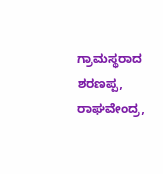ಗ್ರಾಮಸ್ಥರಾದ ಶರಣಪ್ಪ, ರಾಘವೇಂದ್ರ,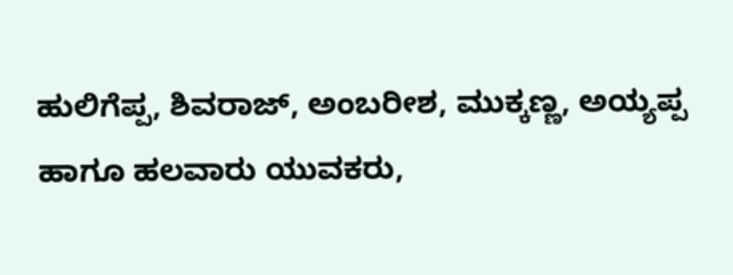ಹುಲಿಗೆಪ್ಪ, ಶಿವರಾಜ್, ಅಂಬರೀಶ, ಮುಕ್ಕಣ್ಣ, ಅಯ್ಯಪ್ಪ ಹಾಗೂ ಹಲವಾರು ಯುವಕರು,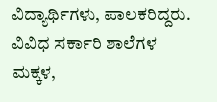ವಿದ್ಯಾರ್ಥಿಗಳು, ಪಾಲಕರಿದ್ದರು.
ವಿವಿಧ ಸರ್ಕಾರಿ ಶಾಲೆಗಳ ಮಕ್ಕಳ,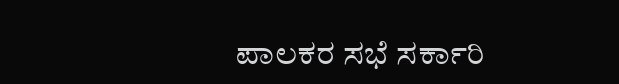ಪಾಲಕರ ಸಭೆ ಸರ್ಕಾರಿ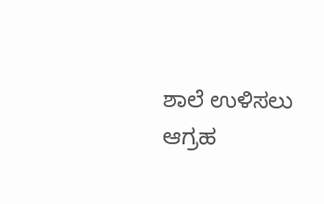ಶಾಲೆ ಉಳಿಸಲು ಆಗ್ರಹ